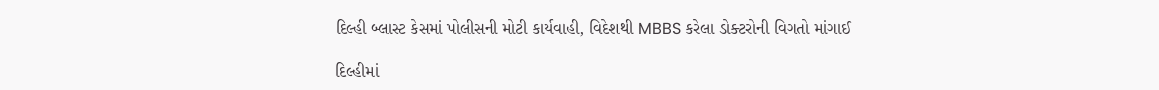દિલ્હી બ્લાસ્ટ કેસમાં પોલીસની મોટી કાર્યવાહી, વિદેશથી MBBS કરેલા ડોક્ટરોની વિગતો માંગાઈ

દિલ્હીમાં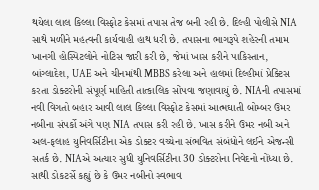થયેલા લાલ કિલ્લા વિસ્ફોટ કેસમાં તપાસ તેજ બની રહી છે. દિલ્હી પોલીસે NIA સાથે મળીને મહત્વની કાર્યવાહી હાથ ધરી છે. તપાસના ભાગરૂપે શહેરની તમામ ખાનગી હોસ્પિટલોને નોટિસ જારી કરી છે, જેમાં ખાસ કરીને પાકિસ્તાન, બાંગ્લાદેશ, UAE અને ચીનમાંથી MBBS કરેલા અને હાલમાં દિલ્હીમાં પ્રેક્ટિસ કરતા ડોક્ટરોની સંપૂર્ણ માહિતી તાત્કાલિક સોંપવા જણાવાયું છે. NIAની તપાસમાં નવી વિગતો બહાર આવી લાલ કિલ્લા વિસ્ફોટ કેસમાં આત્મઘાતી બોમ્બર ઉમર નબીના સંપર્કો અંગે પણ NIA તપાસ કરી રહી છે. ખાસ કરીને ઉમર નબી અને અલ-ફલાહ યુનિવર્સિટીના એક ડોક્ટર વચ્ચેના સંભવિત સંબંધોને લઈને એજન્સી સતર્ક છે. NIAએ અત્યાર સુધી યુનિવર્સિટીના 30 ડોક્ટરોના નિવેદનો નોંધ્યા છે. સાથી ડોકટર્સે કહ્યું છે કે ઉમર નબીનો સ્વભાવ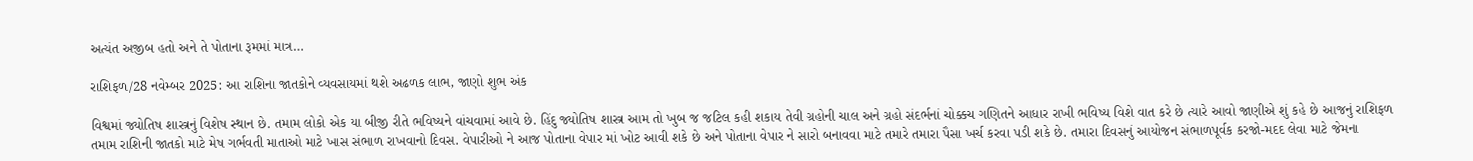અત્યંત અજીબ હતો અને તે પોતાના રૂમમાં માત્ર…

રાશિફળ/28 નવેમ્બર 2025: આ રાશિના જાતકોને વ્યવસાયમાં થશે અઢળક લાભ, જાણો શુભ અંક

વિશ્વમાં જ્યોતિષ શાસ્ત્રનું વિશેષ સ્થાન છે. તમામ લોકો એક યા બીજી રીતે ભવિષ્યને વાંચવામાં આવે છે. હિંદુ જ્યોતિષ શાસ્ત્ર આમ તો ખુબ જ જટિલ કહી શકાય તેવી ગ્રહોની ચાલ અને ગ્રહો સંદર્ભનાં ચોક્કચ ગણિતને આધાર રાખી ભવિષ્ય વિશે વાત કરે છે ત્યારે આવો જાણીએ શું કહે છે આજનું રાશિફળ તમામ રાશિની જાતકો માટે મેષ ગર્ભવતી માતાઓ માટે ખાસ સંભાળ રાખવાનો દિવસ. વેપારીઓ ને આજ પોતાના વેપાર માં ખોટ આવી શકે છે અને પોતાના વેપાર ને સારો બનાવવા માટે તમારે તમારા પૈસા ખર્ચ કરવા પડી શકે છે. તમારા દિવસનું આયોજન સંભાળપૂર્વક કરજો-મદદ લેવા માટે જેમના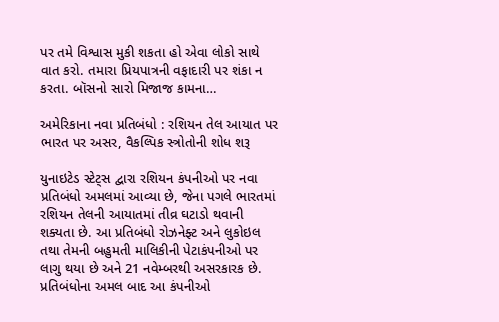પર તમે વિશ્વાસ મુકી શકતા હો એવા લોકો સાથે વાત કરો. તમારા પ્રિયપાત્રની વફાદારી પર શંકા ન કરતા. બૉસનો સારો મિજાજ કામના…

અમેરિકાના નવા પ્રતિબંધો : રશિયન તેલ આયાત પર ભારત પર અસર, વૈકલ્પિક સ્ત્રોતોની શોધ શરૂ

યુનાઇટેડ સ્ટેટ્સ દ્વારા રશિયન કંપનીઓ પર નવા પ્રતિબંધો અમલમાં આવ્યા છે, જેના પગલે ભારતમાં રશિયન તેલની આયાતમાં તીવ્ર ઘટાડો થવાની શક્યતા છે. આ પ્રતિબંધો રોઝનેફ્ટ અને લુકોઇલ તથા તેમની બહુમતી માલિકીની પેટાકંપનીઓ પર લાગુ થયા છે અને 21 નવેમ્બરથી અસરકારક છે. પ્રતિબંધોના અમલ બાદ આ કંપનીઓ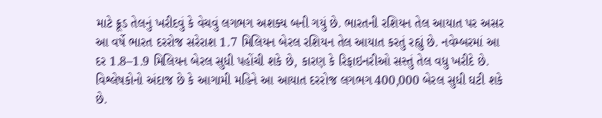માટે ક્રૂડ તેલનું ખરીદવું કે વેચવું લગભગ અશક્ય બની ગયું છે. ભારતની રશિયન તેલ આયાત પર અસર આ વર્ષે ભારત દરરોજ સરેરાશ 1.7 મિલિયન બેરલ રશિયન તેલ આયાત કરતું રહ્યું છે. નવેમ્બરમાં આ દર 1.8–1.9 મિલિયન બેરલ સુધી પહોંચી શકે છે, કારણ કે રિફાઇનરીઓ સસ્તું તેલ વધુ ખરીદે છે. વિશ્લેષકોનો અંદાજ છે કે આગામી મહિને આ આયાત દરરોજ લગભગ 400,000 બેરલ સુધી ઘટી શકે છે.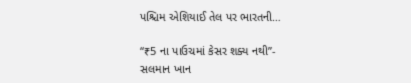પશ્ચિમ એશિયાઈ તેલ પર ભારતની…

“₹5 ના પાઉચમાં કેસર શક્ય નથી”- સલમાન ખાન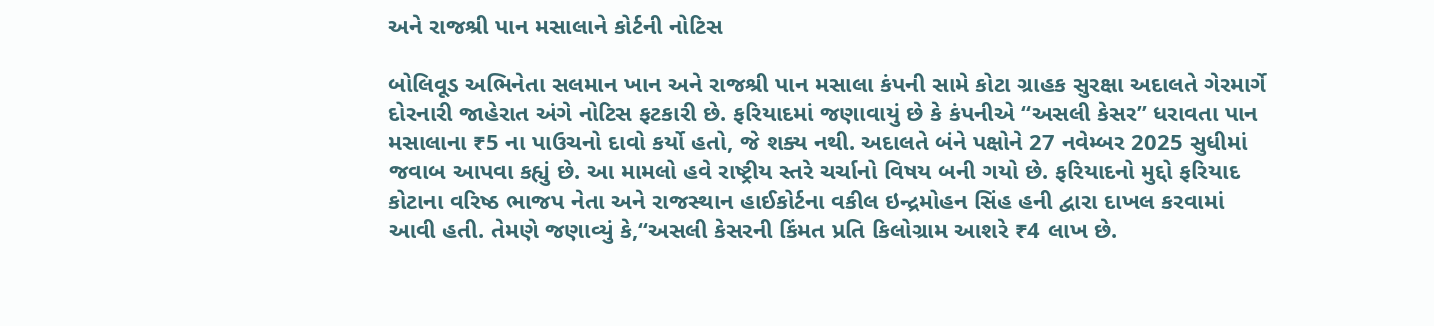અને રાજશ્રી પાન મસાલાને કોર્ટની નોટિસ

બોલિવૂડ અભિનેતા સલમાન ખાન અને રાજશ્રી પાન મસાલા કંપની સામે કોટા ગ્રાહક સુરક્ષા અદાલતે ગેરમાર્ગે દોરનારી જાહેરાત અંગે નોટિસ ફટકારી છે. ફરિયાદમાં જણાવાયું છે કે કંપનીએ “અસલી કેસર” ધરાવતા પાન મસાલાના ₹5 ના પાઉચનો દાવો કર્યો હતો, જે શક્ય નથી. અદાલતે બંને પક્ષોને 27 નવેમ્બર 2025 સુધીમાં જવાબ આપવા કહ્યું છે. આ મામલો હવે રાષ્ટ્રીય સ્તરે ચર્ચાનો વિષય બની ગયો છે. ફરિયાદનો મુદ્દો ફરિયાદ કોટાના વરિષ્ઠ ભાજપ નેતા અને રાજસ્થાન હાઈકોર્ટના વકીલ ઇન્દ્રમોહન સિંહ હની દ્વારા દાખલ કરવામાં આવી હતી. તેમણે જણાવ્યું કે,“અસલી કેસરની કિંમત પ્રતિ કિલોગ્રામ આશરે ₹4 લાખ છે.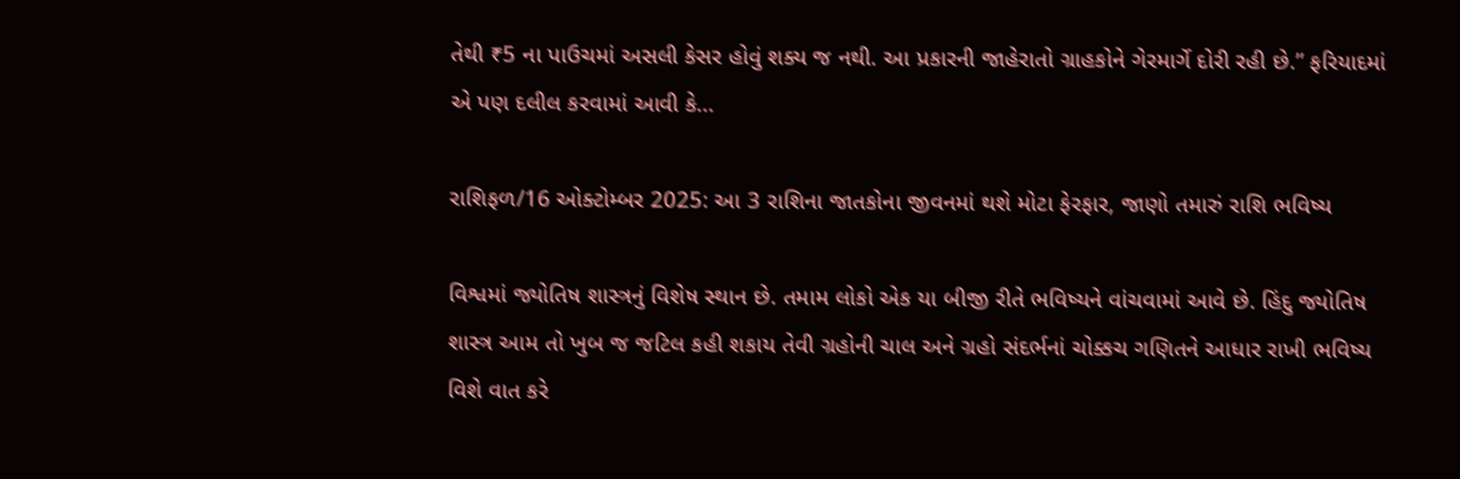તેથી ₹5 ના પાઉચમાં અસલી કેસર હોવું શક્ય જ નથી. આ પ્રકારની જાહેરાતો ગ્રાહકોને ગેરમાર્ગે દોરી રહી છે.” ફરિયાદમાં એ પણ દલીલ કરવામાં આવી કે…

રાશિફળ/16 ઓક્ટોમ્બર 2025: આ 3 રાશિના જાતકોના જીવનમાં થશે મોટા ફેરફાર, જાણો તમારું રાશિ ભવિષ્ય

વિશ્વમાં જ્યોતિષ શાસ્ત્રનું વિશેષ સ્થાન છે. તમામ લોકો એક યા બીજી રીતે ભવિષ્યને વાંચવામાં આવે છે. હિંદુ જ્યોતિષ શાસ્ત્ર આમ તો ખુબ જ જટિલ કહી શકાય તેવી ગ્રહોની ચાલ અને ગ્રહો સંદર્ભનાં ચોક્કચ ગણિતને આધાર રાખી ભવિષ્ય વિશે વાત કરે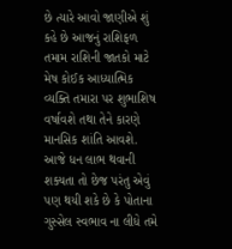છે ત્યારે આવો જાણીએ શું કહે છે આજનું રાશિફળ તમામ રાશિની જાતકો માટે મેષ કોઈક આધ્યાત્મિક વ્યક્તિ તમારા પર શુભાશિષ વર્ષાવશે તથા તેને કારણે માનસિક શાંતિ આવશે. આજે ધન લાભ થવાની શક્યતા તો છેજ પરંતુ એવું પણ થયી શકે છે કે પોતાના ગુસ્સેલ સ્વભાવ ના લીધે તમે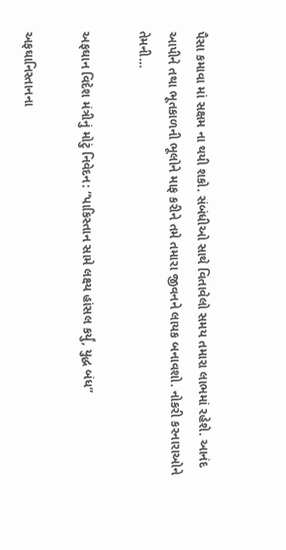પૈસા કમાવા માં સક્ષમ ના થયી શકો. સંબંધીઓ સાથે વિતાવેલો સમય તમારા લાભમાં રહેશે. આનંદ આપીને તથા ભૂતકાળની ભૂલોને માફ કરીને તમે તમારા જીવનને લાયક બનાવશો. નોકરી કરનારાઓને તેમની…

અફઘાન વિદેશ મંત્રીનું મોટું નિવેદન: “પાકિસ્તાન સામે લક્ષ્ય હાંસલ કર્યું, યુદ્ધ બંધ”

અફઘાનિસ્તાનના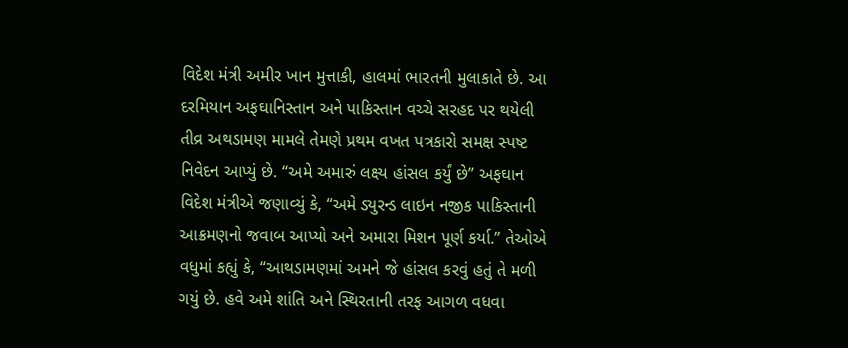વિદેશ મંત્રી અમીર ખાન મુત્તાકી, હાલમાં ભારતની મુલાકાતે છે. આ દરમિયાન અફઘાનિસ્તાન અને પાકિસ્તાન વચ્ચે સરહદ પર થયેલી તીવ્ર અથડામણ મામલે તેમણે પ્રથમ વખત પત્રકારો સમક્ષ સ્પષ્ટ નિવેદન આપ્યું છે. “અમે અમારું લક્ષ્ય હાંસલ કર્યું છે” અફઘાન વિદેશ મંત્રીએ જણાવ્યું કે, “અમે ડ્યુરન્ડ લાઇન નજીક પાકિસ્તાની આક્રમણનો જવાબ આપ્યો અને અમારા મિશન પૂર્ણ કર્યા.” તેઓએ વધુમાં કહ્યું કે, “આથડામણમાં અમને જે હાંસલ કરવું હતું તે મળી ગયું છે. હવે અમે શાંતિ અને સ્થિરતાની તરફ આગળ વધવા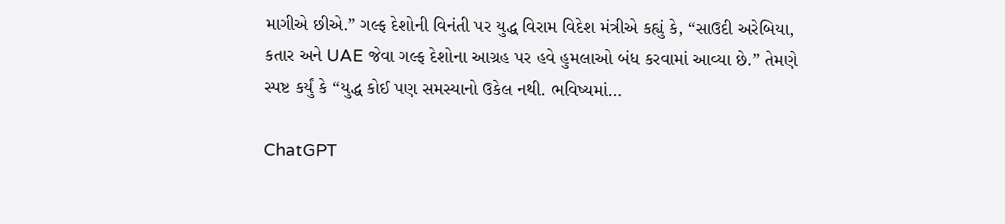માગીએ છીએ.” ગલ્ફ દેશોની વિનંતી પર યુદ્ધ વિરામ વિદેશ મંત્રીએ કહ્યું કે, “સાઉદી અરેબિયા, કતાર અને UAE જેવા ગલ્ફ દેશોના આગ્રહ પર હવે હુમલાઓ બંધ કરવામાં આવ્યા છે.” તેમણે સ્પષ્ટ કર્યું કે “યુદ્ધ કોઈ પણ સમસ્યાનો ઉકેલ નથી. ભવિષ્યમાં…

ChatGPT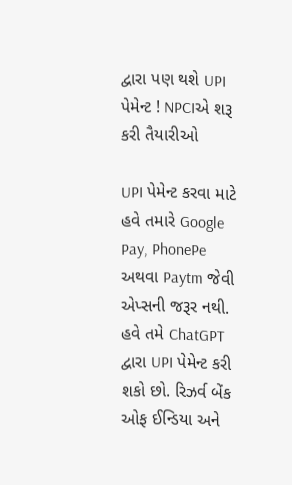દ્વારા પણ થશે UPI પેમેન્ટ ! NPCIએ શરૂ કરી તૈયારીઓ

UPI પેમેન્ટ કરવા માટે હવે તમારે Google Pay, PhonePe અથવા Paytm જેવી એપ્સની જરૂર નથી. હવે તમે ChatGPT દ્વારા UPI પેમેન્ટ કરી શકો છો. રિઝર્વ બેંક ઓફ ઈન્ડિયા અને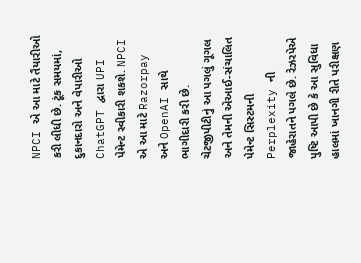NPCI એ આ માટે તૈયારીઓ કરી લીધી છે. ટૂંક સમયમાં, દુકાનદારો અને વેપારીઓ ChatGPT દ્વારા UPI પેમેન્ટ સ્વીકારી શકશે. NPCI એ આ માટે Razorpay અને OpenAI સાથે ભાગીદારી કરી છે. ચેટજીપીટીનું આ પગલું ગૂગલ અને તેમની એઆઈ-સંચાલિત પેમેન્ટ સિસ્ટમની Perplexity ની જાહેરાતને પગલે છે. રેઝરપેએ પુષ્ટિ આપી છે કે આ સુવિધા હાલમાં ખાનગી રીતે પરીક્ષણ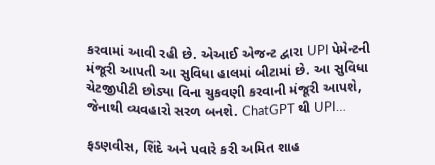કરવામાં આવી રહી છે. એઆઈ એજન્ટ દ્વારા UPI પેમેન્ટની મંજૂરી આપતી આ સુવિધા હાલમાં બીટામાં છે. આ સુવિધા ચેટજીપીટી છોડ્યા વિના ચુકવણી કરવાની મંજૂરી આપશે, જેનાથી વ્યવહારો સરળ બનશે. ChatGPT થી UPI…

ફડણવીસ, શિંદે અને પવારે કરી અમિત શાહ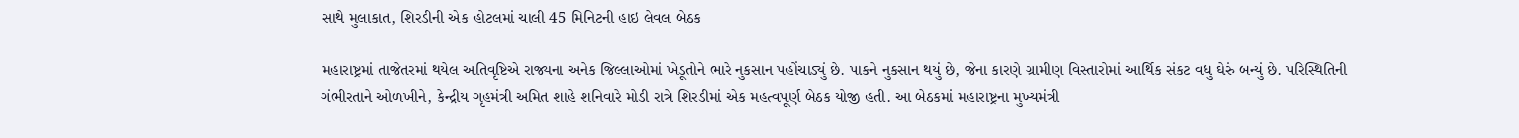સાથે મુલાકાત, શિરડીની એક હોટલમાં ચાલી 45 મિનિટની હાઇ લેવલ બેઠક

મહારાષ્ટ્રમાં તાજેતરમાં થયેલ અતિવૃષ્ટિએ રાજ્યના અનેક જિલ્લાઓમાં ખેડૂતોને ભારે નુકસાન પહોંચાડ્યું છે. પાકને નુકસાન થયું છે, જેના કારણે ગ્રામીણ વિસ્તારોમાં આર્થિક સંકટ વધુ ઘેરું બન્યું છે. પરિસ્થિતિની ગંભીરતાને ઓળખીને, કેન્દ્રીય ગૃહમંત્રી અમિત શાહે શનિવારે મોડી રાત્રે શિરડીમાં એક મહત્વપૂર્ણ બેઠક યોજી હતી. આ બેઠકમાં મહારાષ્ટ્રના મુખ્યમંત્રી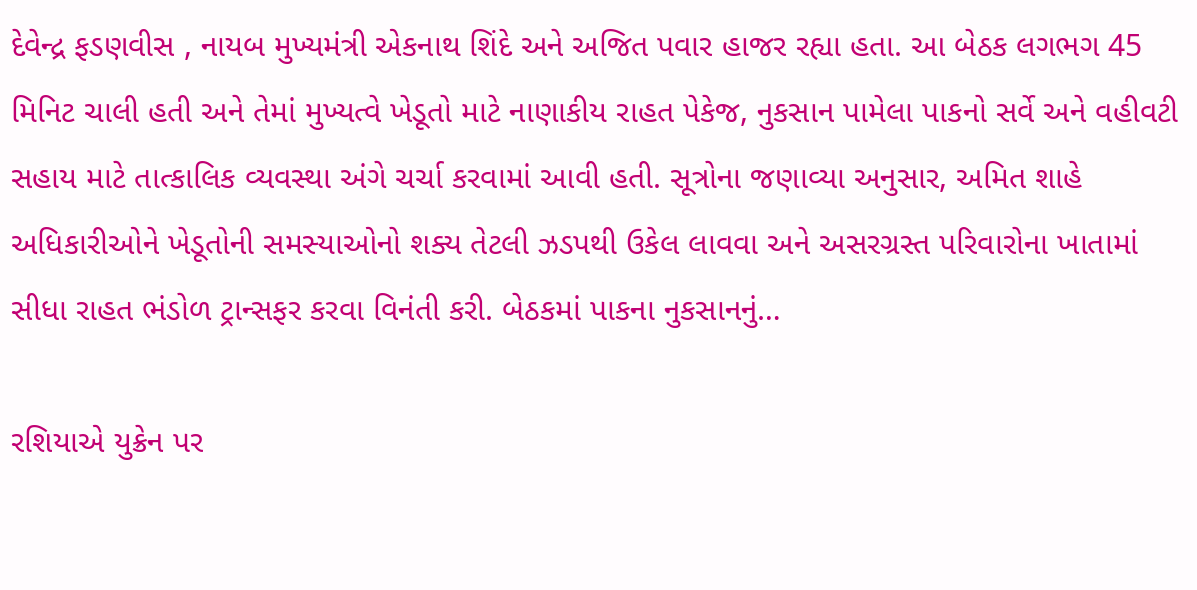દેવેન્દ્ર ફડણવીસ , નાયબ મુખ્યમંત્રી એકનાથ શિંદે અને અજિત પવાર હાજર રહ્યા હતા. આ બેઠક લગભગ 45 મિનિટ ચાલી હતી અને તેમાં મુખ્યત્વે ખેડૂતો માટે નાણાકીય રાહત પેકેજ, નુકસાન પામેલા પાકનો સર્વે અને વહીવટી સહાય માટે તાત્કાલિક વ્યવસ્થા અંગે ચર્ચા કરવામાં આવી હતી. સૂત્રોના જણાવ્યા અનુસાર, અમિત શાહે અધિકારીઓને ખેડૂતોની સમસ્યાઓનો શક્ય તેટલી ઝડપથી ઉકેલ લાવવા અને અસરગ્રસ્ત પરિવારોના ખાતામાં સીધા રાહત ભંડોળ ટ્રાન્સફર કરવા વિનંતી કરી. બેઠકમાં પાકના નુકસાનનું…

રશિયાએ યુક્રેન પર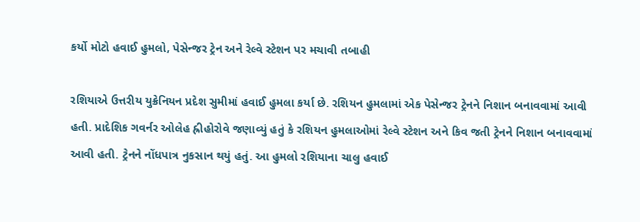કર્યો મોટો હવાઈ હુમલો, પેસેન્જર ટ્રેન અને રેલ્વે સ્ટેશન પર મચાવી તબાહી

રશિયાએ ઉત્તરીય યુક્રેનિયન પ્રદેશ સુમીમાં હવાઈ હુમલા કર્યા છે. રશિયન હુમલામાં એક પેસેન્જર ટ્રેનને નિશાન બનાવવામાં આવી હતી. પ્રાદેશિક ગવર્નર ઓલેહ હ્રીહોરોવે જણાવ્યું હતું કે રશિયન હુમલાઓમાં રેલ્વે સ્ટેશન અને કિવ જતી ટ્રેનને નિશાન બનાવવામાં આવી હતી. ટ્રેનને નોંધપાત્ર નુકસાન થયું હતું. આ હુમલો રશિયાના ચાલુ હવાઈ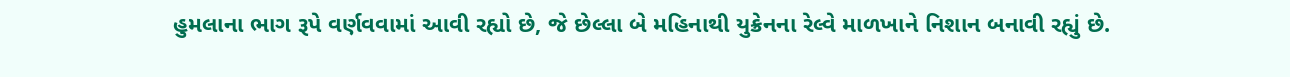હુમલાના ભાગ રૂપે વર્ણવવામાં આવી રહ્યો છે, જે છેલ્લા બે મહિનાથી યુક્રેનના રેલ્વે માળખાને નિશાન બનાવી રહ્યું છે.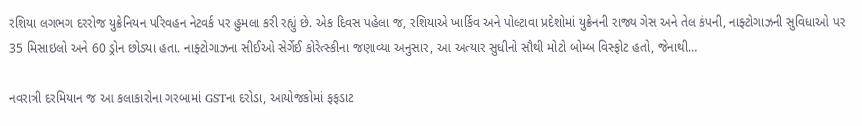રશિયા લગભગ દરરોજ યુક્રેનિયન પરિવહન નેટવર્ક પર હુમલા કરી રહ્યું છે. એક દિવસ પહેલા જ, રશિયાએ ખાર્કિવ અને પોલ્ટાવા પ્રદેશોમાં યુક્રેનની રાજ્ય ગેસ અને તેલ કંપની, નાફ્ટોગાઝની સુવિધાઓ પર 35 મિસાઇલો અને 60 ડ્રોન છોડ્યા હતા. નાફ્ટોગાઝના સીઈઓ સેર્ગેઈ કોરેત્સ્કીના જણાવ્યા અનુસાર, આ અત્યાર સુધીનો સૌથી મોટો બોમ્બ વિસ્ફોટ હતો, જેનાથી…

નવરાત્રી દરમિયાન જ આ કલાકારોના ગરબામાં GSTના દરોડા, આયોજકોમાં ફફડાટ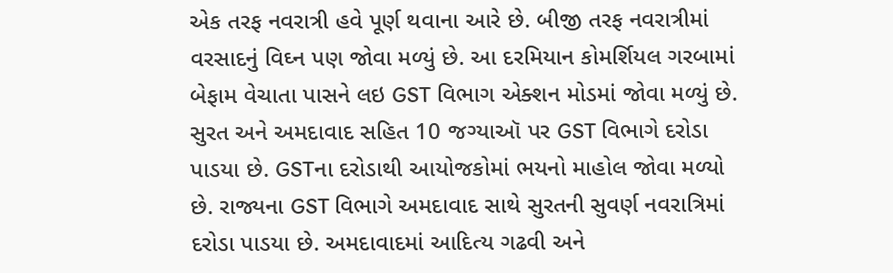એક તરફ નવરાત્રી હવે પૂર્ણ થવાના આરે છે. બીજી તરફ નવરાત્રીમાં વરસાદનું વિઘ્ન પણ જોવા મળ્યું છે. આ દરમિયાન કોમર્શિયલ ગરબામાં બેફામ વેચાતા પાસને લઇ GST વિભાગ એક્શન મોડમાં જોવા મળ્યું છે. સુરત અને અમદાવાદ સહિત 10 જગ્યાઑ પર GST વિભાગે દરોડા પાડયા છે. GSTના દરોડાથી આયોજકોમાં ભયનો માહોલ જોવા મળ્યો છે. રાજ્યના GST વિભાગે અમદાવાદ સાથે સુરતની સુવર્ણ નવરાત્રિમાં દરોડા પાડયા છે. અમદાવાદમાં આદિત્ય ગઢવી અને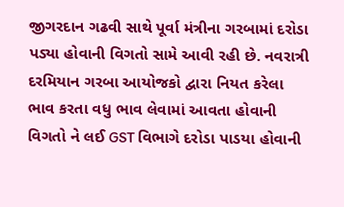જીગરદાન ગઢવી સાથે પૂર્વા મંત્રીના ગરબામાં દરોડા પડ્યા હોવાની વિગતો સામે આવી રહી છે. નવરાત્રી દરમિયાન ગરબા આયોજકો દ્વારા નિયત કરેલા ભાવ કરતા વધુ ભાવ લેવામાં આવતા હોવાની વિગતો ને લઈ GST વિભાગે દરોડા પાડયા હોવાની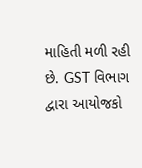માહિતી મળી રહી છે. GST વિભાગ દ્વારા આયોજકો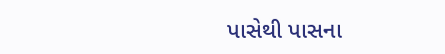પાસેથી પાસના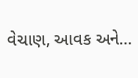વેચાણ, આવક અને…